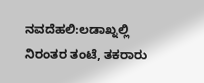ನವದೆಹಲಿ:ಲಡಾಖ್ನಲ್ಲಿ ನಿರಂತರ ತಂಟೆ, ತಕರಾರು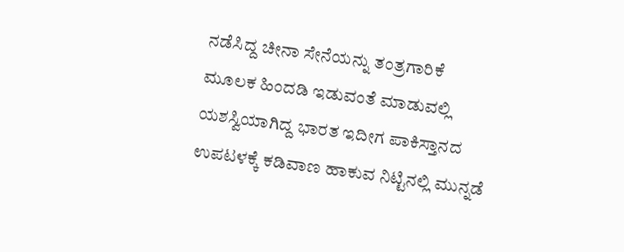ನಡೆಸಿದ್ದ ಚೀನಾ ಸೇನೆಯನ್ನು ತಂತ್ರಗಾರಿಕೆ ಮೂಲಕ ಹಿಂದಡಿ ಇಡುವಂತೆ ಮಾಡುವಲ್ಲಿ ಯಶಸ್ವಿಯಾಗಿದ್ದ ಭಾರತ ಇದೀಗ ಪಾಕಿಸ್ತಾನದ ಉಪಟಳಕ್ಕೆ ಕಡಿವಾಣ ಹಾಕುವ ನಿಟ್ಟಿನಲ್ಲಿ ಮುನ್ನಡೆ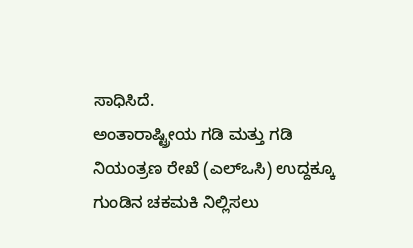ಸಾಧಿಸಿದೆ.
ಅಂತಾರಾಷ್ಟ್ರೀಯ ಗಡಿ ಮತ್ತು ಗಡಿ ನಿಯಂತ್ರಣ ರೇಖೆ (ಎಲ್ಒಸಿ) ಉದ್ದಕ್ಕೂ ಗುಂಡಿನ ಚಕಮಕಿ ನಿಲ್ಲಿಸಲು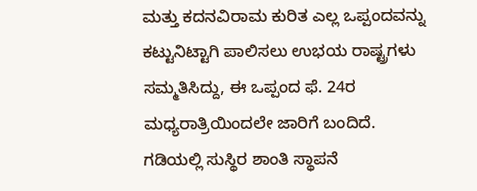ಮತ್ತು ಕದನವಿರಾಮ ಕುರಿತ ಎಲ್ಲ ಒಪ್ಪಂದವನ್ನು ಕಟ್ಟುನಿಟ್ಟಾಗಿ ಪಾಲಿಸಲು ಉಭಯ ರಾಷ್ಟ್ರಗಳು ಸಮ್ಮತಿಸಿದ್ದು, ಈ ಒಪ್ಪಂದ ಫೆ. 24ರ ಮಧ್ಯರಾತ್ರಿಯಿಂದಲೇ ಜಾರಿಗೆ ಬಂದಿದೆ.
ಗಡಿಯಲ್ಲಿ ಸುಸ್ಥಿರ ಶಾಂತಿ ಸ್ಥಾಪನೆ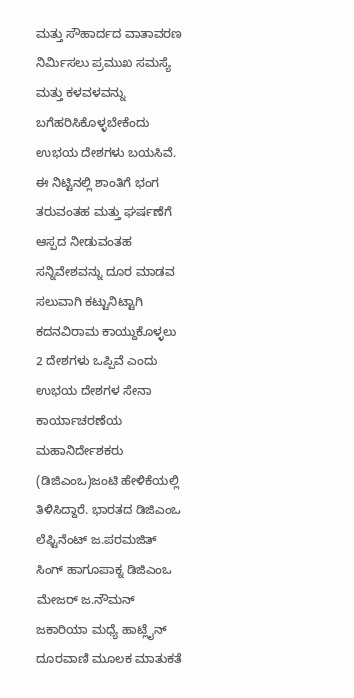ಮತ್ತು ಸೌಹಾರ್ದದ ವಾತಾವರಣ ನಿರ್ವಿುಸಲು ಪ್ರಮುಖ ಸಮಸ್ಯೆ ಮತ್ತು ಕಳವಳವನ್ನು ಬಗೆಹರಿಸಿಕೊಳ್ಳಬೇಕೆಂದು ಉಭಯ ದೇಶಗಳು ಬಯಸಿವೆ. ಈ ನಿಟ್ಟಿನಲ್ಲಿ ಶಾಂತಿಗೆ ಭಂಗ ತರುವಂತಹ ಮತ್ತು ಘರ್ಷಣೆಗೆ ಆಸ್ಪದ ನೀಡುವಂತಹ ಸನ್ನಿವೇಶವನ್ನು ದೂರ ಮಾಡವ ಸಲುವಾಗಿ ಕಟ್ಟುನಿಟ್ಟಾಗಿ ಕದನವಿರಾಮ ಕಾಯ್ದುಕೊಳ್ಳಲು 2 ದೇಶಗಳು ಒಪ್ಪಿವೆ ಎಂದು ಉಭಯ ದೇಶಗಳ ಸೇನಾ ಕಾರ್ಯಾಚರಣೆಯ ಮಹಾನಿರ್ದೇಶಕರು (ಡಿಜಿಎಂಒ)ಜಂಟಿ ಹೇಳಿಕೆಯಲ್ಲಿ ತಿಳಿಸಿದ್ದಾರೆ. ಭಾರತದ ಡಿಜಿಎಂಒ ಲೆಫ್ಟಿನೆಂಟ್ ಜ.ಪರಮಜಿತ್ ಸಿಂಗ್ ಹಾಗೂಪಾಕ್ನ ಡಿಜಿಎಂಒ ಮೇಜರ್ ಜ.ನೌಮನ್ ಜಕಾರಿಯಾ ಮಧ್ಯೆ ಹಾಟ್ಲೈನ್ ದೂರವಾಣಿ ಮೂಲಕ ಮಾತುಕತೆ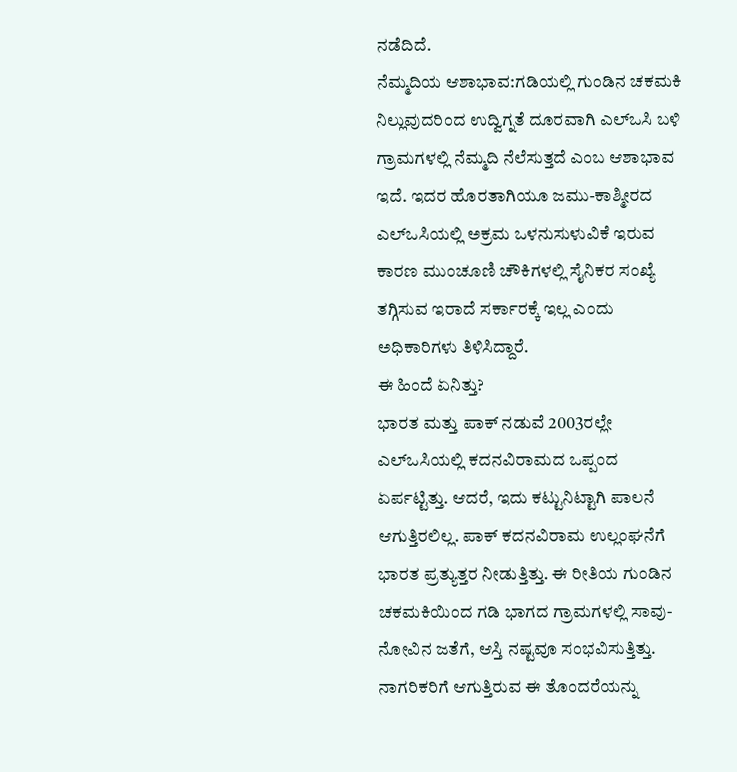ನಡೆದಿದೆ.
ನೆಮ್ಮದಿಯ ಆಶಾಭಾವ:ಗಡಿಯಲ್ಲಿ ಗುಂಡಿನ ಚಕಮಕಿ ನಿಲ್ಲುವುದರಿಂದ ಉದ್ವಿಗ್ನತೆ ದೂರವಾಗಿ ಎಲ್ಒಸಿ ಬಳಿ ಗ್ರಾಮಗಳಲ್ಲಿ ನೆಮ್ಮದಿ ನೆಲೆಸುತ್ತದೆ ಎಂಬ ಆಶಾಭಾವ ಇದೆ. ಇದರ ಹೊರತಾಗಿಯೂ ಜಮು-ಕಾಶ್ಮೀರದ ಎಲ್ಒಸಿಯಲ್ಲಿ ಅಕ್ರಮ ಒಳನುಸುಳುವಿಕೆ ಇರುವ ಕಾರಣ ಮುಂಚೂಣಿ ಚೌಕಿಗಳಲ್ಲಿ ಸೈನಿಕರ ಸಂಖ್ಯೆ ತಗ್ಗಿಸುವ ಇರಾದೆ ಸರ್ಕಾರಕ್ಕೆ ಇಲ್ಲ ಎಂದು ಅಧಿಕಾರಿಗಳು ತಿಳಿಸಿದ್ದಾರೆ.
ಈ ಹಿಂದೆ ಏನಿತ್ತು?
ಭಾರತ ಮತ್ತು ಪಾಕ್ ನಡುವೆ 2003ರಲ್ಲೇ ಎಲ್ಒಸಿಯಲ್ಲಿ ಕದನವಿರಾಮದ ಒಪ್ಪಂದ ಏರ್ಪಟ್ಟಿತ್ತು. ಆದರೆ, ಇದು ಕಟ್ಟುನಿಟ್ಟಾಗಿ ಪಾಲನೆ ಆಗುತ್ತಿರಲಿಲ್ಲ. ಪಾಕ್ ಕದನವಿರಾಮ ಉಲ್ಲಂಘನೆಗೆ ಭಾರತ ಪ್ರತ್ಯುತ್ತರ ನೀಡುತ್ತಿತ್ತು. ಈ ರೀತಿಯ ಗುಂಡಿನ ಚಕಮಕಿಯಿಂದ ಗಡಿ ಭಾಗದ ಗ್ರಾಮಗಳಲ್ಲಿ ಸಾವು-ನೋವಿನ ಜತೆಗೆ, ಆಸ್ತಿ ನಷ್ಟವೂ ಸಂಭವಿಸುತ್ತಿತ್ತು. ನಾಗರಿಕರಿಗೆ ಆಗುತ್ತಿರುವ ಈ ತೊಂದರೆಯನ್ನು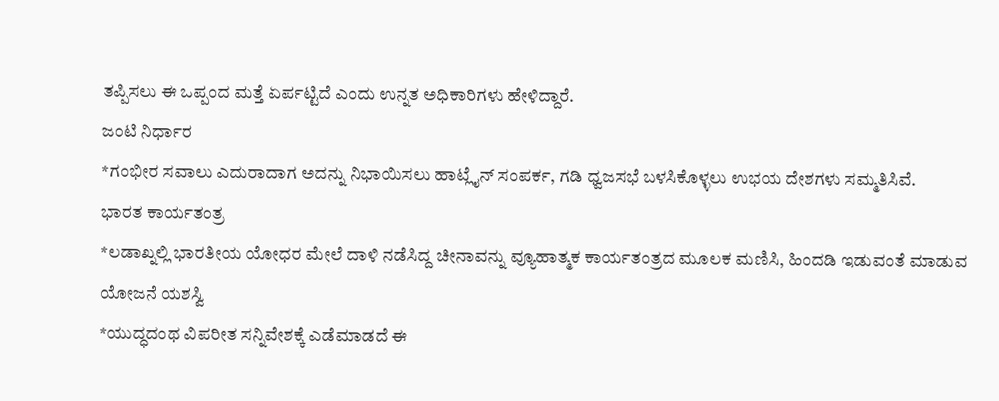ತಪ್ಪಿಸಲು ಈ ಒಪ್ಪಂದ ಮತ್ತೆ ಏರ್ಪಟ್ಟಿದೆ ಎಂದು ಉನ್ನತ ಅಧಿಕಾರಿಗಳು ಹೇಳಿದ್ದಾರೆ.
ಜಂಟಿ ನಿರ್ಧಾರ
*ಗಂಭೀರ ಸವಾಲು ಎದುರಾದಾಗ ಅದನ್ನು ನಿಭಾಯಿಸಲು ಹಾಟ್ಲೈನ್ ಸಂಪರ್ಕ, ಗಡಿ ಧ್ವಜಸಭೆ ಬಳಸಿಕೊಳ್ಳಲು ಉಭಯ ದೇಶಗಳು ಸಮ್ಮತಿಸಿವೆ.
ಭಾರತ ಕಾರ್ಯತಂತ್ರ
*ಲಡಾಖ್ನಲ್ಲಿ ಭಾರತೀಯ ಯೋಧರ ಮೇಲೆ ದಾಳಿ ನಡೆಸಿದ್ದ ಚೀನಾವನ್ನು ವ್ಯೂಹಾತ್ಮಕ ಕಾರ್ಯತಂತ್ರದ ಮೂಲಕ ಮಣಿಸಿ, ಹಿಂದಡಿ ಇಡುವಂತೆ ಮಾಡುವ ಯೋಜನೆ ಯಶಸ್ವಿ
*ಯುದ್ಧದಂಥ ವಿಪರೀತ ಸನ್ನಿವೇಶಕ್ಕೆ ಎಡೆಮಾಡದೆ ಈ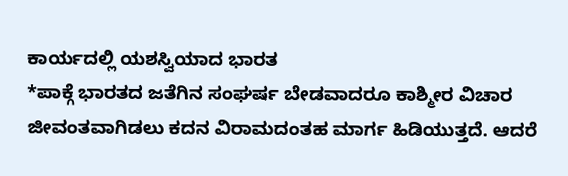ಕಾರ್ಯದಲ್ಲಿ ಯಶಸ್ವಿಯಾದ ಭಾರತ
*ಪಾಕ್ಗೆ ಭಾರತದ ಜತೆಗಿನ ಸಂಘರ್ಷ ಬೇಡವಾದರೂ ಕಾಶ್ಮೀರ ವಿಚಾರ ಜೀವಂತವಾಗಿಡಲು ಕದನ ವಿರಾಮದಂತಹ ಮಾರ್ಗ ಹಿಡಿಯುತ್ತದೆ. ಆದರೆ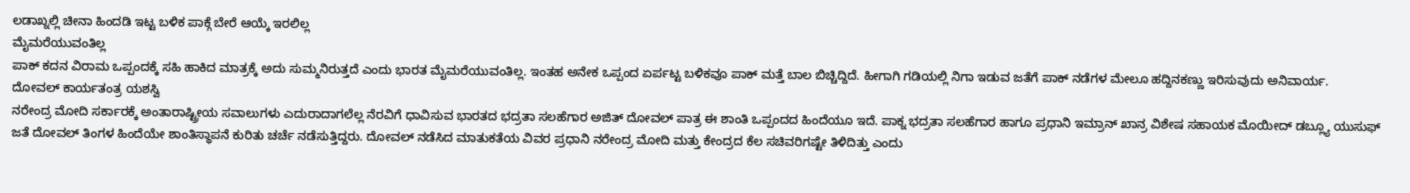ಲಡಾಖ್ನಲ್ಲಿ ಚೀನಾ ಹಿಂದಡಿ ಇಟ್ಟ ಬಳಿಕ ಪಾಕ್ಗೆ ಬೇರೆ ಆಯ್ಕೆ ಇರಲಿಲ್ಲ
ಮೈಮರೆಯುವಂತಿಲ್ಲ
ಪಾಕ್ ಕದನ ವಿರಾಮ ಒಪ್ಪಂದಕ್ಕೆ ಸಹಿ ಹಾಕಿದ ಮಾತ್ರಕ್ಕೆ ಅದು ಸುಮ್ಮನಿರುತ್ತದೆ ಎಂದು ಭಾರತ ಮೈಮರೆಯುವಂತಿಲ್ಲ. ಇಂತಹ ಅನೇಕ ಒಪ್ಪಂದ ಏರ್ಪಟ್ಟ ಬಳಿಕವೂ ಪಾಕ್ ಮತ್ತೆ ಬಾಲ ಬಿಚ್ಚಿದ್ದಿದೆ. ಹೀಗಾಗಿ ಗಡಿಯಲ್ಲಿ ನಿಗಾ ಇಡುವ ಜತೆಗೆ ಪಾಕ್ ನಡೆಗಳ ಮೇಲೂ ಹದ್ದಿನಕಣ್ಣು ಇರಿಸುವುದು ಅನಿವಾರ್ಯ.
ದೋವಲ್ ಕಾರ್ಯತಂತ್ರ ಯಶಸ್ವಿ
ನರೇಂದ್ರ ಮೋದಿ ಸರ್ಕಾರಕ್ಕೆ ಅಂತಾರಾಷ್ಟ್ರೀಯ ಸವಾಲುಗಳು ಎದುರಾದಾಗಲೆಲ್ಲ ನೆರವಿಗೆ ಧಾವಿಸುವ ಭಾರತದ ಭದ್ರತಾ ಸಲಹೆಗಾರ ಅಜಿತ್ ದೋವಲ್ ಪಾತ್ರ ಈ ಶಾಂತಿ ಒಪ್ಪಂದದ ಹಿಂದೆಯೂ ಇದೆ. ಪಾಕ್ನ ಭದ್ರತಾ ಸಲಹೆಗಾರ ಹಾಗೂ ಪ್ರಧಾನಿ ಇಮ್ರಾನ್ ಖಾನ್ರ ವಿಶೇಷ ಸಹಾಯಕ ಮೊಯೀದ್ ಡಬ್ಲ್ಯೂ ಯುಸುಫ್ ಜತೆ ದೋವಲ್ ತಿಂಗಳ ಹಿಂದೆಯೇ ಶಾಂತಿಸ್ಥಾಪನೆ ಕುರಿತು ಚರ್ಚೆ ನಡೆಸುತ್ತಿದ್ದರು. ದೋವಲ್ ನಡೆಸಿದ ಮಾತುಕತೆಯ ವಿವರ ಪ್ರಧಾನಿ ನರೇಂದ್ರ ಮೋದಿ ಮತ್ತು ಕೇಂದ್ರದ ಕೆಲ ಸಚಿವರಿಗಷ್ಟೇ ತಿಳಿದಿತ್ತು ಎಂದು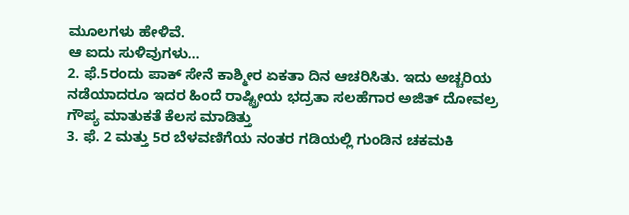ಮೂಲಗಳು ಹೇಳಿವೆ.
ಆ ಐದು ಸುಳಿವುಗಳು…
2. ಫೆ.5ರಂದು ಪಾಕ್ ಸೇನೆ ಕಾಶ್ಮೀರ ಏಕತಾ ದಿನ ಆಚರಿಸಿತು. ಇದು ಅಚ್ಚರಿಯ ನಡೆಯಾದರೂ ಇದರ ಹಿಂದೆ ರಾಷ್ಟ್ರೀಯ ಭದ್ರತಾ ಸಲಹೆಗಾರ ಅಜಿತ್ ದೋವಲ್ರ ಗೌಪ್ಯ ಮಾತುಕತೆ ಕೆಲಸ ಮಾಡಿತ್ತು
3. ಫೆ. 2 ಮತ್ತು 5ರ ಬೆಳವಣಿಗೆಯ ನಂತರ ಗಡಿಯಲ್ಲಿ ಗುಂಡಿನ ಚಕಮಕಿ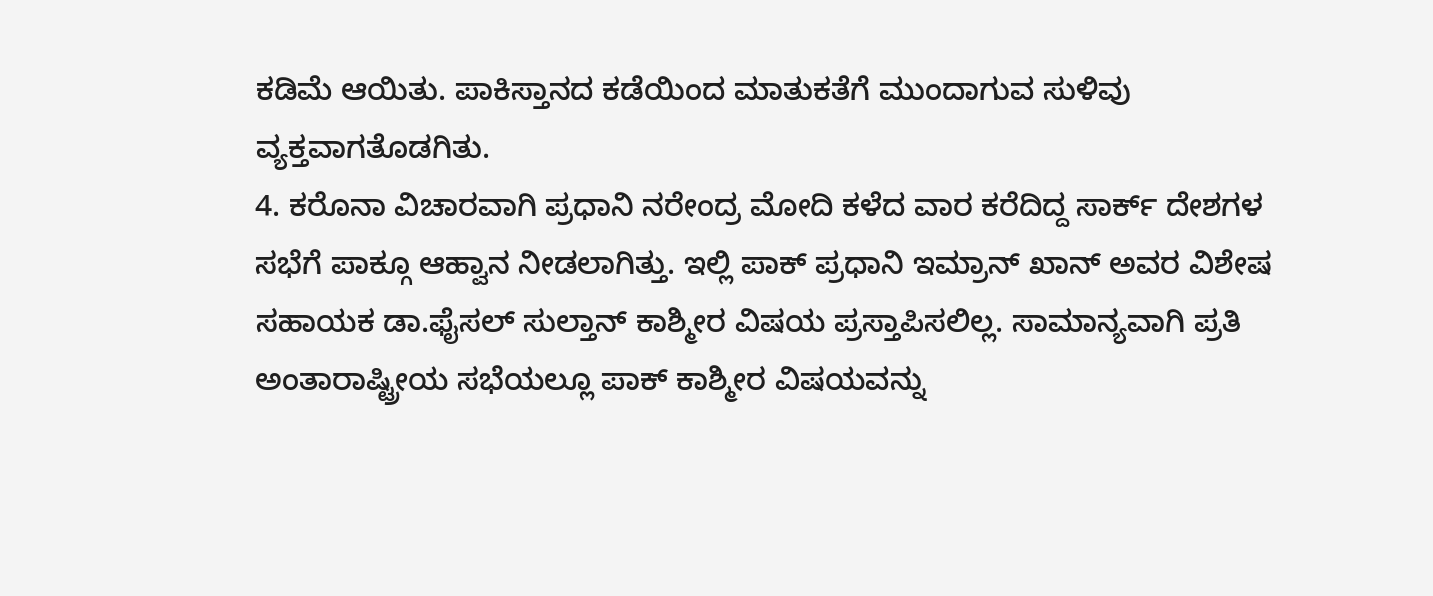ಕಡಿಮೆ ಆಯಿತು. ಪಾಕಿಸ್ತಾನದ ಕಡೆಯಿಂದ ಮಾತುಕತೆಗೆ ಮುಂದಾಗುವ ಸುಳಿವು ವ್ಯಕ್ತವಾಗತೊಡಗಿತು.
4. ಕರೊನಾ ವಿಚಾರವಾಗಿ ಪ್ರಧಾನಿ ನರೇಂದ್ರ ಮೋದಿ ಕಳೆದ ವಾರ ಕರೆದಿದ್ದ ಸಾರ್ಕ್ ದೇಶಗಳ ಸಭೆಗೆ ಪಾಕ್ಗೂ ಆಹ್ವಾನ ನೀಡಲಾಗಿತ್ತು. ಇಲ್ಲಿ ಪಾಕ್ ಪ್ರಧಾನಿ ಇಮ್ರಾನ್ ಖಾನ್ ಅವರ ವಿಶೇಷ ಸಹಾಯಕ ಡಾ.ಫೈಸಲ್ ಸುಲ್ತಾನ್ ಕಾಶ್ಮೀರ ವಿಷಯ ಪ್ರಸ್ತಾಪಿಸಲಿಲ್ಲ. ಸಾಮಾನ್ಯವಾಗಿ ಪ್ರತಿ ಅಂತಾರಾಷ್ಟ್ರೀಯ ಸಭೆಯಲ್ಲೂ ಪಾಕ್ ಕಾಶ್ಮೀರ ವಿಷಯವನ್ನು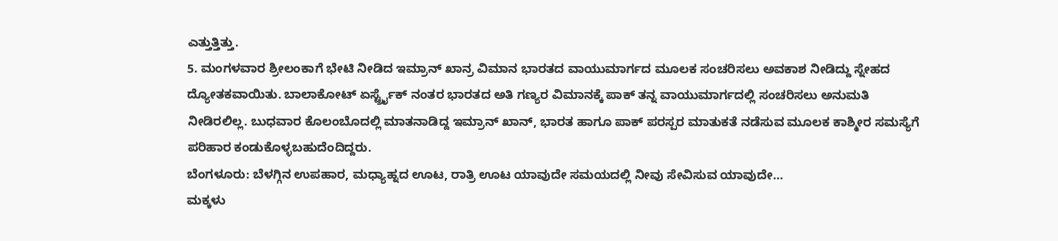ಎತ್ತುತ್ತಿತ್ತು.
5. ಮಂಗಳವಾರ ಶ್ರೀಲಂಕಾಗೆ ಭೇಟಿ ನೀಡಿದ ಇಮ್ರಾನ್ ಖಾನ್ರ ವಿಮಾನ ಭಾರತದ ವಾಯುಮಾರ್ಗದ ಮೂಲಕ ಸಂಚರಿಸಲು ಅವಕಾಶ ನೀಡಿದ್ದು ಸ್ನೇಹದ ದ್ಯೋತಕವಾಯಿತು. ಬಾಲಾಕೋಟ್ ಏರ್ಸ್ಟ್ರೈಕ್ ನಂತರ ಭಾರತದ ಅತಿ ಗಣ್ಯರ ವಿಮಾನಕ್ಕೆ ಪಾಕ್ ತನ್ನ ವಾಯುಮಾರ್ಗದಲ್ಲಿ ಸಂಚರಿಸಲು ಅನುಮತಿ ನೀಡಿರಲಿಲ್ಲ. ಬುಧವಾರ ಕೊಲಂಬೊದಲ್ಲಿ ಮಾತನಾಡಿದ್ದ ಇಮ್ರಾನ್ ಖಾನ್, ಭಾರತ ಹಾಗೂ ಪಾಕ್ ಪರಸ್ಪರ ಮಾತುಕತೆ ನಡೆಸುವ ಮೂಲಕ ಕಾಶ್ಮೀರ ಸಮಸ್ಯೆಗೆ ಪರಿಹಾರ ಕಂಡುಕೊಳ್ಳಬಹುದೆಂದಿದ್ದರು.
ಬೆಂಗಳೂರು: ಬೆಳಗ್ಗಿನ ಉಪಹಾರ, ಮಧ್ಯಾಹ್ನದ ಊಟ, ರಾತ್ರಿ ಊಟ ಯಾವುದೇ ಸಮಯದಲ್ಲಿ ನೀವು ಸೇವಿಸುವ ಯಾವುದೇ…
ಮಕ್ಕಳು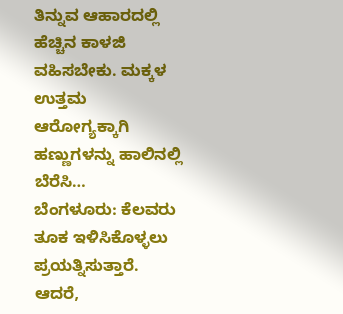ತಿನ್ನುವ ಆಹಾರದಲ್ಲಿ ಹೆಚ್ಚಿನ ಕಾಳಜಿ ವಹಿಸಬೇಕು. ಮಕ್ಕಳ ಉತ್ತಮ ಆರೋಗ್ಯಕ್ಕಾಗಿ ಹಣ್ಣುಗಳನ್ನು ಹಾಲಿನಲ್ಲಿ ಬೆರೆಸಿ…
ಬೆಂಗಳೂರು: ಕೆಲವರು ತೂಕ ಇಳಿಸಿಕೊಳ್ಳಲು ಪ್ರಯತ್ನಿಸುತ್ತಾರೆ. ಆದರೆ,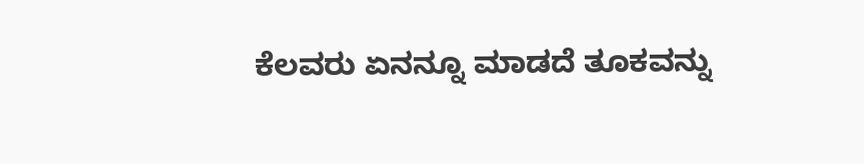ಕೆಲವರು ಏನನ್ನೂ ಮಾಡದೆ ತೂಕವನ್ನು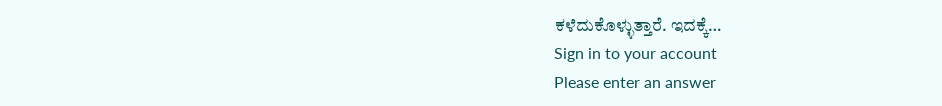ಕಳೆದುಕೊಳ್ಳುತ್ತಾರೆ. ಇದಕ್ಕೆ…
Sign in to your account
Please enter an answer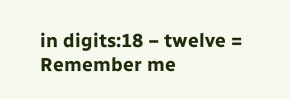in digits:18 − twelve =
Remember me